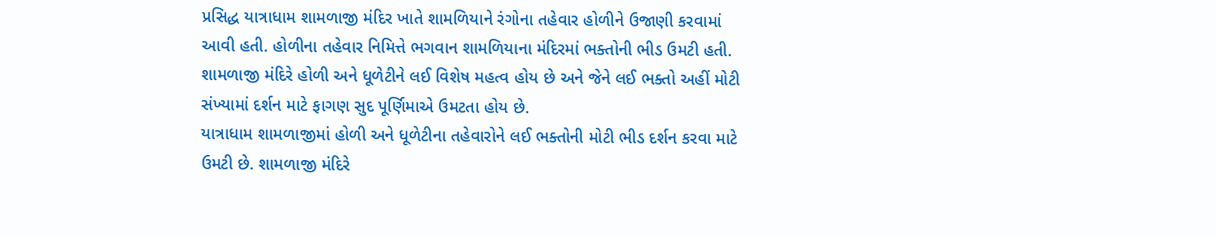પ્રસિદ્ધ યાત્રાધામ શામળાજી મંદિર ખાતે શામળિયાને રંગોના તહેવાર હોળીને ઉજાણી કરવામાં આવી હતી. હોળીના તહેવાર નિમિત્તે ભગવાન શામળિયાના મંદિરમાં ભક્તોની ભીડ ઉમટી હતી. શામળાજી મંદિરે હોળી અને ધૂળેટીને લઈ વિશેષ મહત્વ હોય છે અને જેને લઈ ભક્તો અહીં મોટી સંખ્યામાં દર્શન માટે ફાગણ સુદ પૂર્ણિમાએ ઉમટતા હોય છે.
યાત્રાધામ શામળાજીમાં હોળી અને ધૂળેટીના તહેવારોને લઈ ભક્તોની મોટી ભીડ દર્શન કરવા માટે ઉમટી છે. શામળાજી મંદિરે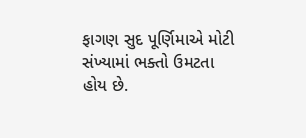ફાગણ સુદ પૂર્ણિમાએ મોટી સંખ્યામાં ભક્તો ઉમટતા હોય છે.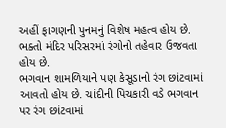અહીં ફાગણની પુનમનું વિશેષ મહત્વ હોય છે. ભક્તો મંદિર પરિસરમાં રંગોનો તહેવાર ઉજવતા હોય છે.
ભગવાન શામળિયાને પણ કેસૂડાનો રંગ છાંટવામાં આવતો હોય છે. ચાંદીની પિચકારી વડે ભગવાન પર રંગ છાંટવામાં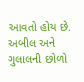આવતો હોય છે. અબીલ અને ગુલાલની છોળો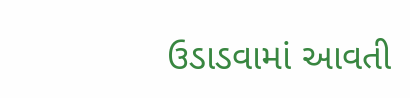ઉડાડવામાં આવતી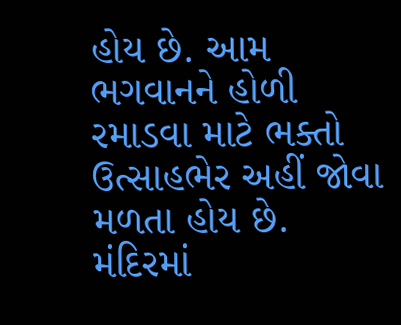હોય છે. આમ ભગવાનને હોળી રમાડવા માટે ભક્તો ઉત્સાહભેર અહીં જોવા મળતા હોય છે. મંદિરમાં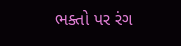ભક્તો પર રંગ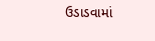ઉડાડવામાં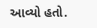આવ્યો હતો.